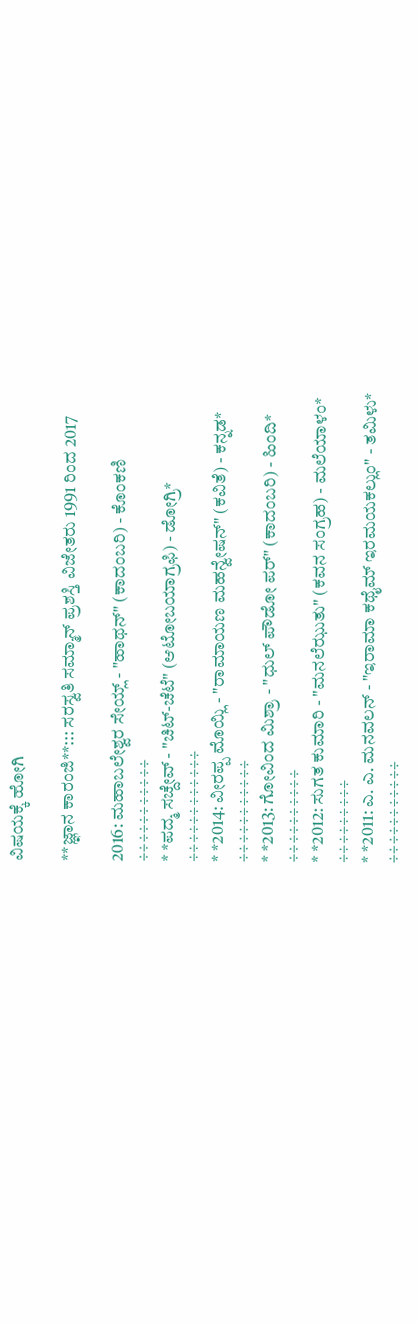ವಿಷಯಕ್ಕೆ ಹೋಗಿ

**ಜ್ಞಾನ ಕಾರಂಜಿ**::: ಸರಸ್ವತಿ ಸಮ್ಮಾನ್ ಪ್ರಶಸ್ತಿ ವಿಜೇತರು 1991 ರಿಂದ 2017

2016: ಮಹಾಬಲೇಶ್ವರ ಸೇಯ್ಲ್ - "ಹಾಥನ್" (ಕಾದಂಬರಿ) - ಕೊಂಕಣಿ
÷÷÷÷÷÷÷÷÷÷÷
* *ಪದ್ಮ ಸಚ್ದೇವ್ - "ಚಿಟ್-ಚೆಟೆ" (ಆಟೋಬಯಾಗ್ರಫಿ) - ಡೋಗ್ರಿ*
÷÷÷÷÷÷÷÷÷÷÷÷
* *2014: ವೀರಪ್ಪ ಮೊಯ್ಲಿ - "ರಾಮಾಯಣ ಮಹನ್ವೇಷನ್" (ಕವಿತೆ) - ಕನ್ನಡ*
÷÷÷÷÷÷÷÷÷÷÷
* *2013: ಗೋವಿಂದ ಮಿಶ್ರಾ - "ಧುಲ್ ಪೌಡೋ ಪರ್" (ಕಾದಂಬರಿ) - ಹಿಂದಿ*
÷÷÷÷÷÷÷÷÷÷
* *2012: ಸುಗತ ಕುಮಾರಿ - "ಮನಲೆಝುತು" (ಕವನ ಸಂಗ್ರಹ) - ಮಲೆಯಾಳಂ*
÷÷÷÷÷÷÷÷÷
* *2011: ಎ. ಎ. ಮನವಲನ್ - "ಇರಾಮಾ ಕಥೈಮ್ ಇರಮಯಕಲ್ಲುಂ" - ತಮಿಳು*
÷÷÷÷÷÷÷÷÷÷÷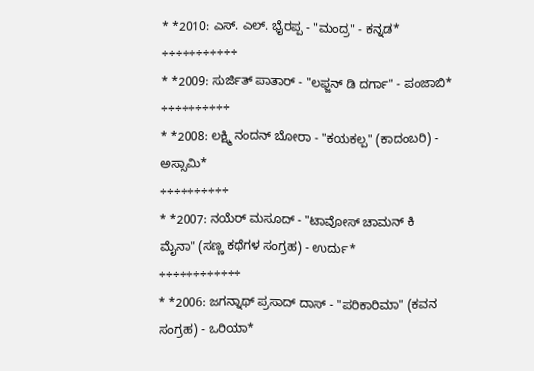* *2010: ಎಸ್. ಎಲ್. ಭೈರಪ್ಪ - "ಮಂದ್ರ" - ಕನ್ನಡ*
÷÷÷÷÷÷÷÷÷÷÷
* *2009: ಸುರ್ಜಿತ್ ಪಾತಾರ್ - "ಲಫ್ಜನ್ ಡಿ ದರ್ಗಾ" - ಪಂಜಾಬಿ*
÷÷÷÷÷÷÷÷÷÷
* *2008: ಲಕ್ಷ್ಮಿ ನಂದನ್ ಬೋರಾ - "ಕಯಕಲ್ಪ" (ಕಾದಂಬರಿ) - ಅಸ್ಸಾಮಿ*
÷÷÷÷÷÷÷÷÷÷
* *2007: ನಯೆರ್ ಮಸೂದ್ - "ಟಾವೋಸ್ ಚಾಮನ್ ಕಿ ಮೈನಾ" (ಸಣ್ಣ ಕಥೆಗಳ ಸಂಗ್ರಹ) - ಉರ್ದು*
÷÷÷÷÷÷÷÷÷÷÷÷
* *2006: ಜಗನ್ನಾಥ್ ಪ್ರಸಾದ್ ದಾಸ್ - "ಪರಿಕಾರಿಮಾ" (ಕವನ ಸಂಗ್ರಹ) - ಒರಿಯಾ*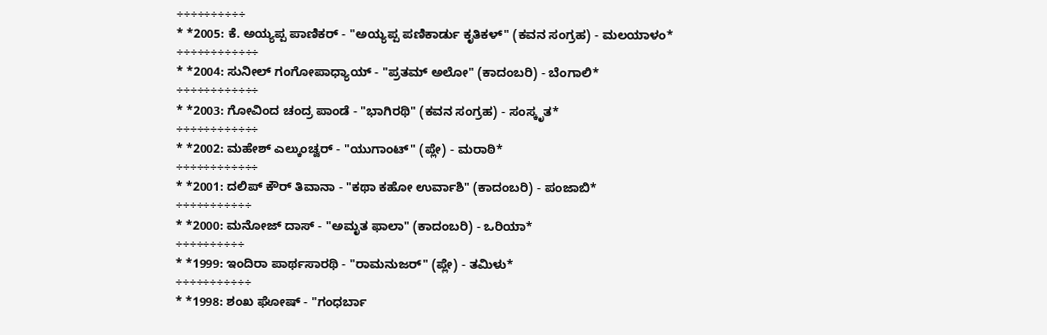÷÷÷÷÷÷÷÷÷÷
* *2005: ಕೆ. ಅಯ್ಯಪ್ಪ ಪಾಣಿಕರ್ - "ಅಯ್ಯಪ್ಪ ಪಣಿಕಾರ್ಡು ಕೃತಿಕಳ್" (ಕವನ ಸಂಗ್ರಹ) - ಮಲಯಾಳಂ*
÷÷÷÷÷÷÷÷÷÷÷÷
* *2004: ಸುನೀಲ್ ಗಂಗೋಪಾಧ್ಯಾಯ್ - "ಪ್ರತಮ್ ಅಲೋ" (ಕಾದಂಬರಿ) - ಬೆಂಗಾಲಿ*
÷÷÷÷÷÷÷÷÷÷÷÷
* *2003: ಗೋವಿಂದ ಚಂದ್ರ ಪಾಂಡೆ - "ಭಾಗಿರಥಿ" (ಕವನ ಸಂಗ್ರಹ) - ಸಂಸ್ಕೃತ*
÷÷÷÷÷÷÷÷÷÷÷÷
* *2002: ಮಹೇಶ್ ಎಲ್ಕುಂಚ್ವರ್ - "ಯುಗಾಂಟ್" (ಪ್ಲೇ) - ಮರಾಠಿ*
÷÷÷÷÷÷÷÷÷÷÷÷
* *2001: ದಲಿಪ್ ಕೌರ್ ತಿವಾನಾ - "ಕಥಾ ಕಹೋ ಉರ್ವಾಶಿ" (ಕಾದಂಬರಿ) - ಪಂಜಾಬಿ*
÷÷÷÷÷÷÷÷÷÷÷
* *2000: ಮನೋಜ್ ದಾಸ್ - "ಅಮೃತ ಫಾಲಾ" (ಕಾದಂಬರಿ) - ಒರಿಯಾ*
÷÷÷÷÷÷÷÷÷÷
* *1999: ಇಂದಿರಾ ಪಾರ್ಥಸಾರಥಿ - "ರಾಮನುಜರ್" (ಪ್ಲೇ) - ತಮಿಳು*
÷÷÷÷÷÷÷÷÷÷÷
* *1998: ಶಂಖ ಘೋಷ್ - "ಗಂಧರ್ಬಾ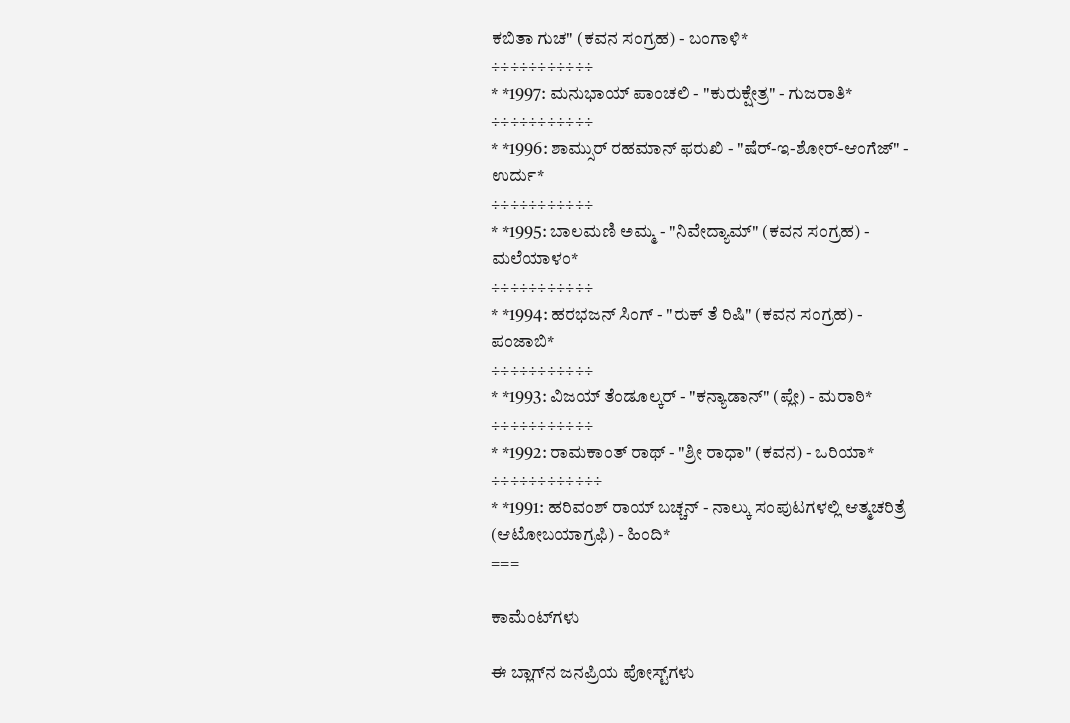ಕಬಿತಾ ಗುಚ" (ಕವನ ಸಂಗ್ರಹ) - ಬಂಗಾಳಿ*
÷÷÷÷÷÷÷÷÷÷÷
* *1997: ಮನುಭಾಯ್ ಪಾಂಚಲಿ - "ಕುರುಕ್ಷೇತ್ರ" - ಗುಜರಾತಿ*
÷÷÷÷÷÷÷÷÷÷÷
* *1996: ಶಾಮ್ಸುರ್ ರಹಮಾನ್ ಫರುಖಿ - "ಷೆರ್-ಇ-ಶೋರ್-ಆಂಗೆಜ್" - ಉರ್ದು*
÷÷÷÷÷÷÷÷÷÷÷
* *1995: ಬಾಲಮಣಿ ಅಮ್ಮ - "ನಿವೇದ್ಯಾಮ್" (ಕವನ ಸಂಗ್ರಹ) - ಮಲೆಯಾಳಂ*
÷÷÷÷÷÷÷÷÷÷÷
* *1994: ಹರಭಜನ್ ಸಿಂಗ್ - "ರುಕ್ ತೆ ರಿಷಿ" (ಕವನ ಸಂಗ್ರಹ) - ಪಂಜಾಬಿ*
÷÷÷÷÷÷÷÷÷÷÷
* *1993: ವಿಜಯ್ ತೆಂಡೂಲ್ಕರ್ - "ಕನ್ಯಾಡಾನ್" (ಪ್ಲೇ) - ಮರಾಠಿ*
÷÷÷÷÷÷÷÷÷÷÷
* *1992: ರಾಮಕಾಂತ್ ರಾಥ್ - "ಶ್ರೀ ರಾಧಾ" (ಕವನ) - ಒರಿಯಾ*
÷÷÷÷÷÷÷÷÷÷÷÷
* *1991: ಹರಿವಂಶ್ ರಾಯ್ ಬಚ್ಚನ್ - ನಾಲ್ಕು ಸಂಪುಟಗಳಲ್ಲಿ ಆತ್ಮಚರಿತ್ರೆ (ಆಟೋಬಯಾಗ್ರಫಿ) - ಹಿಂದಿ*
===

ಕಾಮೆಂಟ್‌ಗಳು

ಈ ಬ್ಲಾಗ್‌ನ ಜನಪ್ರಿಯ ಪೋಸ್ಟ್‌ಗಳು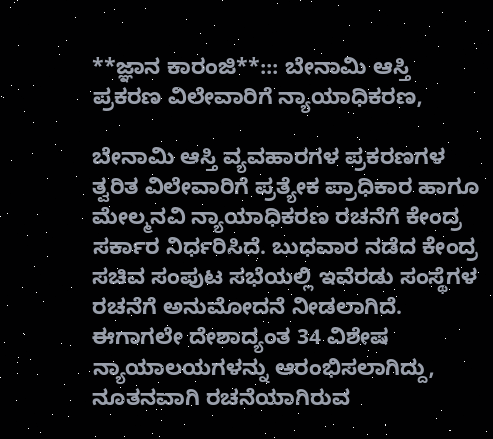**ಜ್ಞಾನ ಕಾರಂಜಿ**::: ಬೇನಾಮಿ ಆಸ್ತಿ ಪ್ರಕರಣ ವಿಲೇವಾರಿಗೆ ನ್ಯಾಯಾಧಿಕರಣ,

ಬೇನಾಮಿ ಆಸ್ತಿ ವ್ಯವಹಾರಗಳ ಪ್ರಕರಣಗಳ ತ್ವರಿತ ವಿಲೇವಾರಿಗೆ ಪ್ರತ್ಯೇಕ ಪ್ರಾಧಿಕಾರ ಹಾಗೂ ಮೇಲ್ಮನವಿ ನ್ಯಾಯಾಧಿಕರಣ ರಚನೆಗೆ ಕೇಂದ್ರ ಸರ್ಕಾರ ನಿರ್ಧರಿಸಿದೆ. ಬುಧವಾರ ನಡೆದ ಕೇಂದ್ರ ಸಚಿವ ಸಂಪುಟ ಸಭೆಯಲ್ಲಿ ಇವೆರಡು ಸಂಸ್ಥೆಗಳ ರಚನೆಗೆ ಅನುಮೋದನೆ ನೀಡಲಾಗಿದೆ. ಈಗಾಗಲೇ ದೇಶಾದ್ಯಂತ 34 ವಿಶೇಷ ನ್ಯಾಯಾಲಯಗಳನ್ನು ಆರಂಭಿಸಲಾಗಿದ್ದು, ನೂತನವಾಗಿ ರಚನೆಯಾಗಿರುವ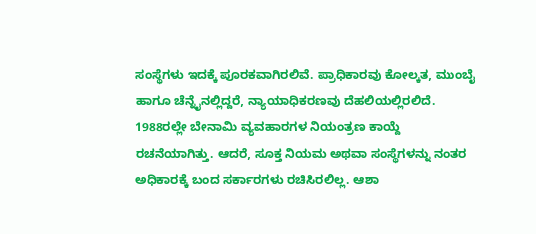ಸಂಸ್ಥೆಗಳು ಇದಕ್ಕೆ ಪೂರಕವಾಗಿರಲಿವೆ. ಪ್ರಾಧಿಕಾರವು ಕೋಲ್ಕತ, ಮುಂಬೈ ಹಾಗೂ ಚೆನ್ನೈನಲ್ಲಿದ್ದರೆ, ನ್ಯಾಯಾಧಿಕರಣವು ದೆಹಲಿಯಲ್ಲಿರಲಿದೆ. 1988ರಲ್ಲೇ ಬೇನಾಮಿ ವ್ಯವಹಾರಗಳ ನಿಯಂತ್ರಣ ಕಾಯ್ದೆ ರಚನೆಯಾಗಿತ್ತು. ಆದರೆ, ಸೂಕ್ತ ನಿಯಮ ಅಥವಾ ಸಂಸ್ಥೆಗಳನ್ನು ನಂತರ ಅಧಿಕಾರಕ್ಕೆ ಬಂದ ಸರ್ಕಾರಗಳು ರಚಿಸಿರಲಿಲ್ಲ. ಆಶಾ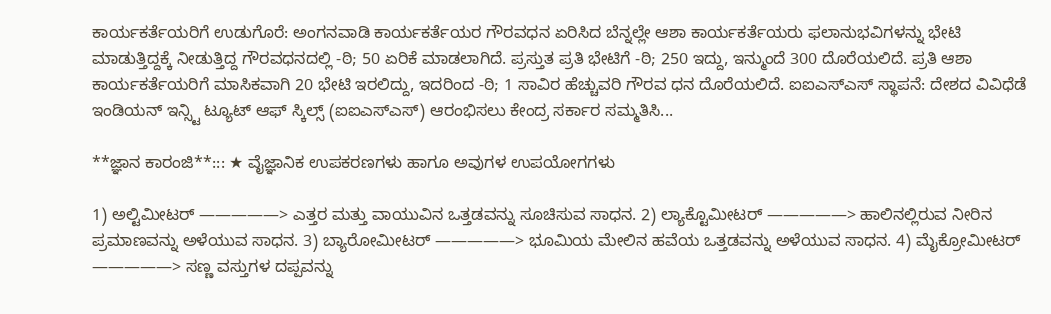ಕಾರ್ಯಕರ್ತೆಯರಿಗೆ ಉಡುಗೊರೆ: ಅಂಗನವಾಡಿ ಕಾರ್ಯಕರ್ತೆಯರ ಗೌರವಧನ ಏರಿಸಿದ ಬೆನ್ನಲ್ಲೇ ಆಶಾ ಕಾರ್ಯಕರ್ತೆಯರು ಫಲಾನುಭವಿಗಳನ್ನು ಭೇಟಿ ಮಾಡುತ್ತಿದ್ದಕ್ಕೆ ನೀಡುತ್ತಿದ್ದ ಗೌರವಧನದಲ್ಲಿ -ಠಿ; 50 ಏರಿಕೆ ಮಾಡಲಾಗಿದೆ. ಪ್ರಸ್ತುತ ಪ್ರತಿ ಭೇಟಿಗೆ -ಠಿ; 250 ಇದ್ದು, ಇನ್ಮುಂದೆ 300 ದೊರೆಯಲಿದೆ. ಪ್ರತಿ ಆಶಾ ಕಾರ್ಯಕರ್ತೆಯರಿಗೆ ಮಾಸಿಕವಾಗಿ 20 ಭೇಟಿ ಇರಲಿದ್ದು, ಇದರಿಂದ -ಠಿ; 1 ಸಾವಿರ ಹೆಚ್ಚುವರಿ ಗೌರವ ಧನ ದೊರೆಯಲಿದೆ. ಐಐಎಸ್ಎಸ್ ಸ್ಥಾಪನೆ: ದೇಶದ ವಿವಿಧೆಡೆ ಇಂಡಿಯನ್ ಇನ್ಸ್ಟಿ ಟ್ಯೂಟ್ ಆಫ್ ಸ್ಕಿಲ್ಸ್ (ಐಐಎಸ್ಎಸ್) ಆರಂಭಿಸಲು ಕೇಂದ್ರ ಸರ್ಕಾರ ಸಮ್ಮತಿಸಿ...

**ಜ್ಞಾನ ಕಾರಂಜಿ**::: ★ ವೈಜ್ಞಾನಿಕ ಉಪಕರಣಗಳು ಹಾಗೂ ಅವುಗಳ ಉಪಯೋಗಗಳು

1) ಅಲ್ಟಿಮೀಟರ್ —————> ಎತ್ತರ ಮತ್ತು ವಾಯುವಿನ ಒತ್ತಡವನ್ನು ಸೂಚಿಸುವ ಸಾಧನ. 2) ಲ್ಯಾಕ್ಟೊಮೀಟರ್ —————> ಹಾಲಿನಲ್ಲಿರುವ ನೀರಿನ ಪ್ರಮಾಣವನ್ನು ಅಳೆಯುವ ಸಾಧನ. 3) ಬ್ಯಾರೋಮೀಟರ್ —————> ಭೂಮಿಯ ಮೇಲಿನ ಹವೆಯ ಒತ್ತಡವನ್ನು ಅಳೆಯುವ ಸಾಧನ. 4) ಮೈಕ್ರೋಮೀಟರ್ —————> ಸಣ್ಣ ವಸ್ತುಗಳ ದಪ್ಪವನ್ನು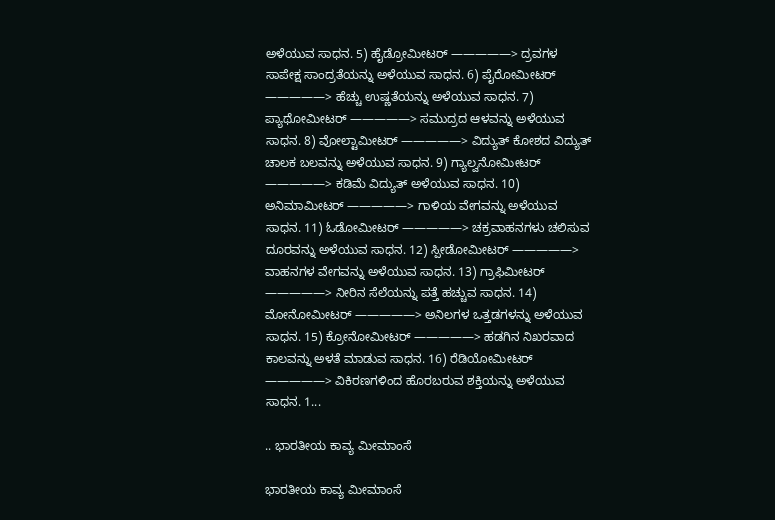ಅಳೆಯುವ ಸಾಧನ. 5) ಹೈಡ್ರೋಮೀಟರ್ —————> ದ್ರವಗಳ ಸಾಪೇಕ್ಷ ಸಾಂದ್ರತೆಯನ್ನು ಅಳೆಯುವ ಸಾಧನ. 6) ಪೈರೋಮೀಟರ್ —————> ಹೆಚ್ಚು ಉಷ್ಣತೆಯನ್ನು ಅಳೆಯುವ ಸಾಧನ. 7) ಪ್ಯಾಥೋಮೀಟರ್ —————> ಸಮುದ್ರದ ಆಳವನ್ನು ಅಳೆಯುವ ಸಾಧನ. 8) ವೋಲ್ಟಾಮೀಟರ್ —————> ವಿದ್ಯುತ್ ಕೋಶದ ವಿದ್ಯುತ್ ಚಾಲಕ ಬಲವನ್ನು ಅಳೆಯುವ ಸಾಧನ. 9) ಗ್ಯಾಲ್ವನೋಮೀಟರ್ —————> ಕಡಿಮೆ ವಿದ್ಯುತ್ ಅಳೆಯುವ ಸಾಧನ. 10) ಅನಿಮಾಮೀಟರ್ —————> ಗಾಳಿಯ ವೇಗವನ್ನು ಅಳೆಯುವ ಸಾಧನ. 11) ಓಡೋಮೀಟರ್ —————> ಚಕ್ರವಾಹನಗಳು ಚಲಿಸುವ ದೂರವನ್ನು ಅಳೆಯುವ ಸಾಧನ. 12) ಸ್ಪೀಡೋಮೀಟರ್ —————> ವಾಹನಗಳ ವೇಗವನ್ನು ಅಳೆಯುವ ಸಾಧನ. 13) ಗ್ರಾಫಿಮೀಟರ್ —————> ನೀರಿನ ಸೆಲೆಯನ್ನು ಪತ್ತೆ ಹಚ್ಚುವ ಸಾಧನ. 14) ಮೋನೋಮೀಟರ್ —————> ಅನಿಲಗಳ ಒತ್ತಡಗಳನ್ನು ಅಳೆಯುವ ಸಾಧನ. 15) ಕ್ರೋನೋಮೀಟರ್ —————> ಹಡಗಿನ ನಿಖರವಾದ ಕಾಲವನ್ನು ಅಳತೆ ಮಾಡುವ ಸಾಧನ. 16) ರೆಡಿಯೋಮೀಟರ್ —————> ವಿಕಿರಣಗಳಿಂದ ಹೊರಬರುವ ಶಕ್ತಿಯನ್ನು ಅಳೆಯುವ ಸಾಧನ. 1...

.. ಭಾರತೀಯ ಕಾವ್ಯ ಮೀಮಾಂಸೆ

ಭಾರತೀಯ ಕಾವ್ಯ ಮೀಮಾಂಸೆ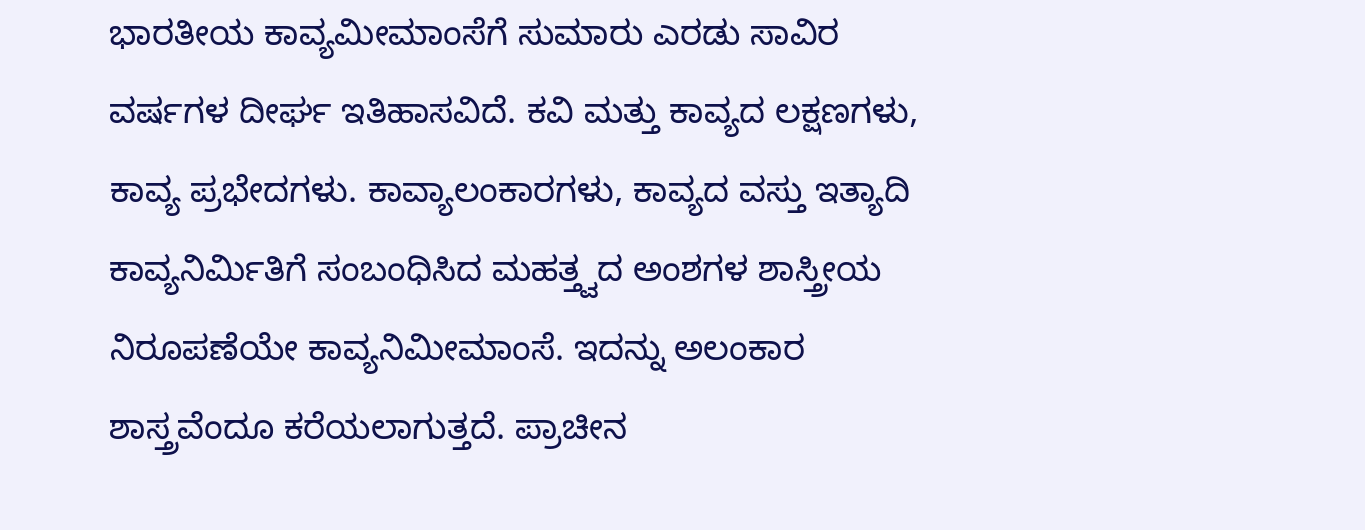ಭಾರತೀಯ ಕಾವ್ಯಮೀಮಾಂಸೆಗೆ ಸುಮಾರು ಎರಡು ಸಾವಿರ ವರ್ಷಗಳ ದೀರ್ಘ ಇತಿಹಾಸವಿದೆ. ಕವಿ ಮತ್ತು ಕಾವ್ಯದ ಲಕ್ಷಣಗಳು, ಕಾವ್ಯ ಪ್ರಭೇದಗಳು. ಕಾವ್ಯಾಲಂಕಾರಗಳು, ಕಾವ್ಯದ ವಸ್ತು ಇತ್ಯಾದಿ ಕಾವ್ಯನಿರ್ಮಿತಿಗೆ ಸಂಬಂಧಿಸಿದ ಮಹತ್ತ್ವದ ಅಂಶಗಳ ಶಾಸ್ತ್ರೀಯ ನಿರೂಪಣೆಯೇ ಕಾವ್ಯನಿಮೀಮಾಂಸೆ. ಇದನ್ನು ಅಲಂಕಾರ ಶಾಸ್ತ್ರವೆಂದೂ ಕರೆಯಲಾಗುತ್ತದೆ. ಪ್ರಾಚೀನ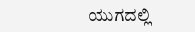ಯುಗದಲ್ಲಿ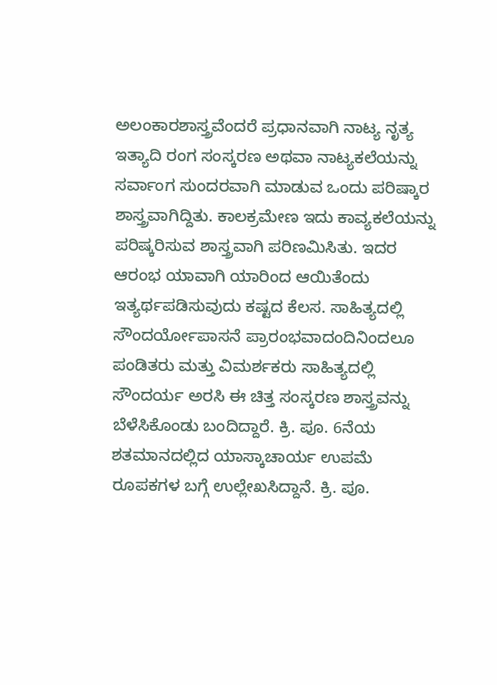ಅಲಂಕಾರಶಾಸ್ತ್ರವೆಂದರೆ ಪ್ರಧಾನವಾಗಿ ನಾಟ್ಯ ನೃತ್ಯ ಇತ್ಯಾದಿ ರಂಗ ಸಂಸ್ಕರಣ ಅಥವಾ ನಾಟ್ಯಕಲೆಯನ್ನು ಸರ್ವಾಂಗ ಸುಂದರವಾಗಿ ಮಾಡುವ ಒಂದು ಪರಿಷ್ಕಾರ ಶಾಸ್ತ್ರವಾಗಿದ್ದಿತು. ಕಾಲಕ್ರಮೇಣ ಇದು ಕಾವ್ಯಕಲೆಯನ್ನು ಪರಿಷ್ಕರಿಸುವ ಶಾಸ್ತ್ರವಾಗಿ ಪರಿಣಮಿಸಿತು. ಇದರ ಆರಂಭ ಯಾವಾಗಿ ಯಾರಿಂದ ಆಯಿತೆಂದು ಇತ್ಯರ್ಥಪಡಿಸುವುದು ಕಷ್ಟದ ಕೆಲಸ. ಸಾಹಿತ್ಯದಲ್ಲಿ ಸೌಂದರ್ಯೋಪಾಸನೆ ಪ್ರಾರಂಭವಾದಂದಿನಿಂದಲೂ ಪಂಡಿತರು ಮತ್ತು ವಿಮರ್ಶಕರು ಸಾಹಿತ್ಯದಲ್ಲಿ ಸೌಂದರ್ಯ ಅರಸಿ ಈ ಚಿತ್ತ ಸಂಸ್ಕರಣ ಶಾಸ್ತ್ರವನ್ನು ಬೆಳೆಸಿಕೊಂಡು ಬಂದಿದ್ದಾರೆ. ಕ್ರಿ. ಪೂ. 6ನೆಯ ಶತಮಾನದಲ್ಲಿದ ಯಾಸ್ಕಾಚಾರ್ಯ ಉಪಮೆ ರೂಪಕಗಳ ಬಗ್ಗೆ ಉಲ್ಲೇಖಸಿದ್ದಾನೆ. ಕ್ರಿ. ಪೂ.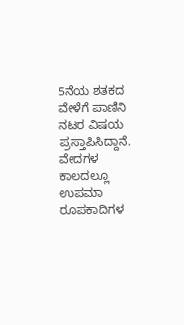5ನೆಯ ಶತಕದ ವೇಳೆಗೆ ಪಾಣಿನಿ ನಟರ ವಿಷಯ ಪ್ರಸ್ತಾಪಿಸಿದ್ದಾನೆ. ವೇದಗಳ ಕಾಲದಲ್ಲೂ ಉಪಮಾ ರೂಪಕಾದಿಗಳ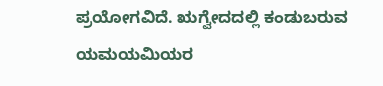ಪ್ರಯೋಗವಿದೆ. ಋಗ್ವೇದದಲ್ಲಿ ಕಂಡುಬರುವ ಯಮಯಮಿಯರ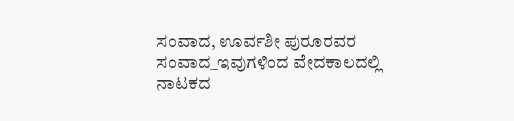ಸಂವಾದ, ಊರ್ವಶೀ ಪುರೂರವರ ಸಂವಾದ_ಇವುಗಳಿಂದ ವೇದಕಾಲದಲ್ಲಿ ನಾಟಕದ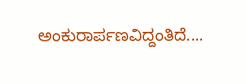ಅಂಕುರಾರ್ಪಣವಿದ್ದಂತಿದೆ....